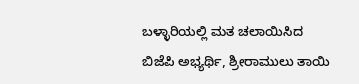ಬಳ್ಳಾರಿಯಲ್ಲಿ ಮತ ಚಲಾಯಿಸಿದ ಬಿಜೆಪಿ ಅಭ್ಯರ್ಥಿ, ಶ್ರೀರಾಮುಲು ತಾಯಿ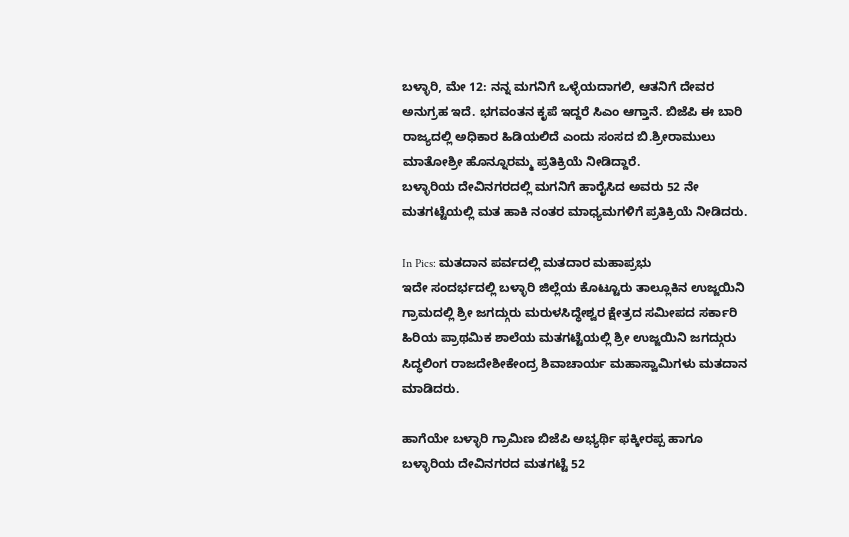ಬಳ್ಳಾರಿ, ಮೇ 12: ನನ್ನ ಮಗನಿಗೆ ಒಳ್ಳೆಯದಾಗಲಿ, ಆತನಿಗೆ ದೇವರ ಅನುಗ್ರಹ ಇದೆ. ಭಗವಂತನ ಕೃಪೆ ಇದ್ದರೆ ಸಿಎಂ ಆಗ್ತಾನೆ. ಬಿಜೆಪಿ ಈ ಬಾರಿ ರಾಜ್ಯದಲ್ಲಿ ಅಧಿಕಾರ ಹಿಡಿಯಲಿದೆ ಎಂದು ಸಂಸದ ಬಿ.ಶ್ರೀರಾಮುಲು ಮಾತೋಶ್ರೀ ಹೊನ್ನೂರಮ್ಮ ಪ್ರತಿಕ್ರಿಯೆ ನೀಡಿದ್ದಾರೆ.
ಬಳ್ಳಾರಿಯ ದೇವಿನಗರದಲ್ಲಿ ಮಗನಿಗೆ ಹಾರೈಸಿದ ಅವರು 52 ನೇ ಮತಗಟ್ಟೆಯಲ್ಲಿ ಮತ ಹಾಕಿ ನಂತರ ಮಾಧ್ಯಮಗಳಿಗೆ ಪ್ರತಿಕ್ರಿಯೆ ನೀಡಿದರು.

In Pics: ಮತದಾನ ಪರ್ವದಲ್ಲಿ ಮತದಾರ ಮಹಾಪ್ರಭು
ಇದೇ ಸಂದರ್ಭದಲ್ಲಿ ಬಳ್ಳಾರಿ ಜಿಲ್ಲೆಯ ಕೊಟ್ಟೂರು ತಾಲ್ಲೂಕಿನ ಉಜ್ಜಯಿನಿ ಗ್ರಾಮದಲ್ಲಿ ಶ್ರೀ ಜಗದ್ಗುರು ಮರುಳಸಿದ್ಧೇಶ್ವರ ಕ್ಷೇತ್ರದ ಸಮೀಪದ ಸರ್ಕಾರಿ ಹಿರಿಯ ಪ್ರಾಥಮಿಕ ಶಾಲೆಯ ಮತಗಟ್ಟೆಯಲ್ಲಿ ಶ್ರೀ ಉಜ್ಜಯಿನಿ ಜಗದ್ಗುರು ಸಿದ್ಧಲಿಂಗ ರಾಜದೇಶೀಕೇಂದ್ರ ಶಿವಾಚಾರ್ಯ ಮಹಾಸ್ವಾಮಿಗಳು ಮತದಾನ ಮಾಡಿದರು.

ಹಾಗೆಯೇ ಬಳ್ಳಾರಿ ಗ್ರಾಮಿಣ ಬಿಜೆಪಿ ಅಭ್ಯರ್ಥಿ ಫಕ್ಕೀರಪ್ಪ ಹಾಗೂ ಬಳ್ಳಾರಿಯ ದೇವಿನಗರದ ಮತಗಟ್ಟೆ 52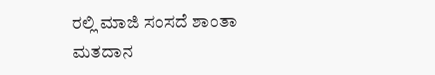ರಲ್ಲಿ ಮಾಜಿ ಸಂಸದೆ ಶಾಂತಾ ಮತದಾನ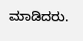ಮಾಡಿದರು.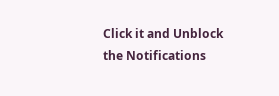Click it and Unblock the Notifications